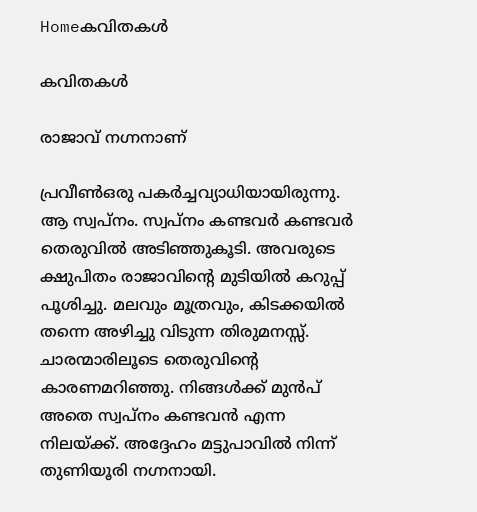Homeകവിതകൾ

കവിതകൾ

രാജാവ് നഗ്നനാണ്

പ്രവീൺഒരു പകര്‍ച്ചവ്യാധിയായിരുന്നു. ആ സ്വപ്നം. സ്വപ്നം കണ്ടവർ കണ്ടവർ തെരുവിൽ അടിഞ്ഞുകൂടി. അവരുടെ ക്ഷുപിതം രാജാവിന്‍റെ മുടിയിൽ കറുപ്പ് പൂശിച്ചു. മലവും മൂത്രവും, കിടക്കയിൽ തന്നെ അഴിച്ചു വിടുന്ന തിരുമനസ്സ്. ചാരന്മാരിലൂടെ തെരുവിന്‍റെ കാരണമറിഞ്ഞു. നിങ്ങൾക്ക് മുൻപ് അതെ സ്വപ്നം കണ്ടവൻ എന്ന നിലയ്ക്ക്. അദ്ദേഹം മട്ടുപാവിൽ നിന്ന് തുണിയൂരി നഗ്നനായി.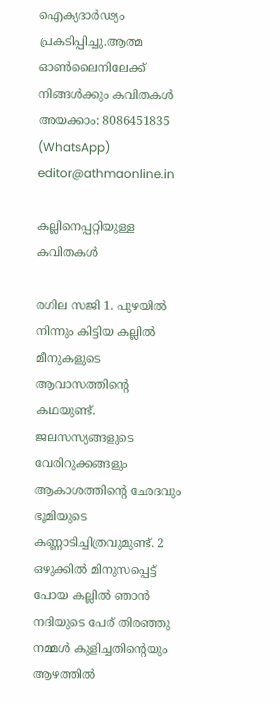ഐക്യദാർഢ്യം പ്രകടിപ്പിച്ചു.ആത്മ ഓൺലൈനിലേക്ക് നിങ്ങൾക്കും കവിതകൾ അയക്കാം: 8086451835 (WhatsApp) editor@athmaonline.in

കല്ലിനെപ്പറ്റിയുള്ള കവിതകൾ

രഗില സജി 1. പുഴയിൽ നിന്നും കിട്ടിയ കല്ലിൽ മീനുകളുടെ ആവാസത്തിന്റെ കഥയുണ്ട്. ജലസസ്യങ്ങളുടെ വേരിറുക്കങ്ങളും ആകാശത്തിന്റെ ഛേദവും ഭൂമിയുടെ കണ്ണാടിച്ചിത്രവുമുണ്ട്. 2 ഒഴുക്കിൽ മിനുസപ്പെട്ട് പോയ കല്ലിൽ ഞാൻ നദിയുടെ പേര് തിരഞ്ഞു നമ്മൾ കുളിച്ചതിന്റെയും ആഴത്തിൽ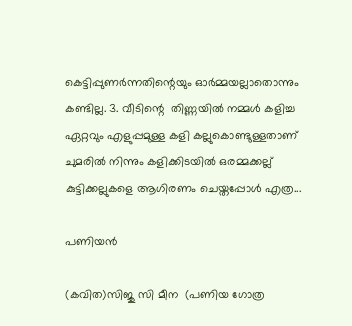കെട്ടിപ്പുണർന്നതിന്റെയും ഓർമ്മയല്ലാതൊന്നും കണ്ടില്ല. 3. വീടിന്റെ  തിണ്ണയിൽ നമ്മൾ കളിച്ച ഏറ്റവും എളുപ്പമുള്ള കളി കല്ലുകൊണ്ടുള്ളതാണ് ചുമരിൽ നിന്നും കളിക്കിടയിൽ ഒരമ്മക്കല്ല് കുട്ടിക്കല്ലുകളെ ആഗിരണം ചെയ്തപ്പോൾ എത്ര...

പണിയൻ

(കവിത)സിജു സി മീന  (പണിയ ഗോത്ര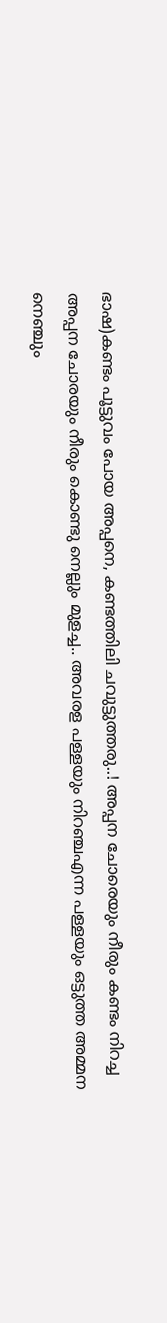ഭാഷ)കണ്ടം പൂട്ടുവം പോയ അപ്പനെ, കണ്ടത്തിലി ചവുട്ടുത്തരു..! അപ്പന ചോരെയും നീരും കണ്ടം നിറച്ച അപ്പന ചോരയും നീരും കൊണ്ടു നെല്ലും മുളച്ച.. അവരള പള്ളയും നിറഞ്ചഎന്ന പള്ളയും ഒട്ടുത്ത അമ്മന നെഞ്ചും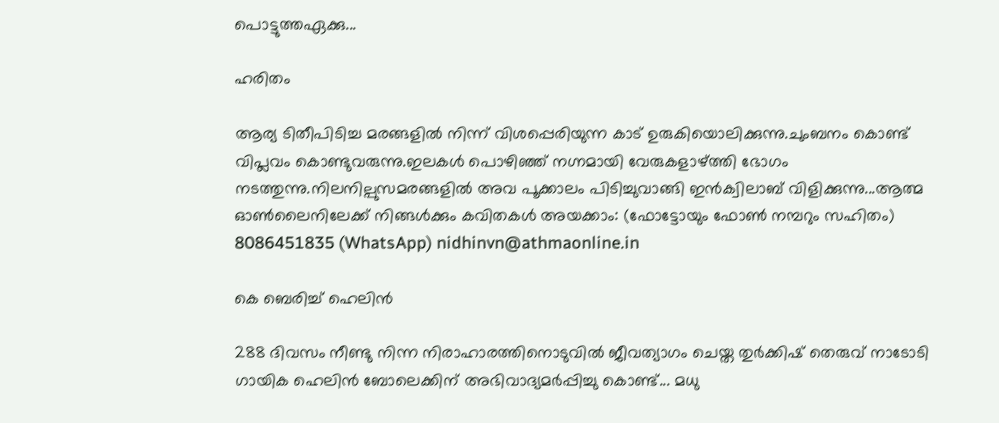പൊട്ടുത്തഏക്കു...

ഹരിതം

ആര്യ ടിതീപിടിച്ച മരങ്ങളില്‍ നിന്ന് വിശപ്പെരിയുന്ന കാട് ഉരുകിയൊലിക്കുന്നു.ചുംബനം കൊണ്ട് വിപ്ലവം കൊണ്ടുവരുന്നു.ഇലകള്‍ പൊഴിഞ്ഞ് നഗ്നമായി വേരുകളാഴ്ത്തി ഭോഗം നടത്തുന്നു.നിലനില്പുസമരങ്ങളില്‍ അവ പൂക്കാലം പിടിച്ചുവാങ്ങി ഇന്‍ക്വിലാബ് വിളിക്കുന്നു...ആത്മ ഓൺലൈനിലേക്ക് നിങ്ങൾക്കും കവിതകൾ അയക്കാം: (ഫോട്ടോയും ഫോണ്‍ നമ്പറും സഹിതം) 8086451835 (WhatsApp) nidhinvn@athmaonline.in

കെ ബെരിച്ച് ഹെലിൻ

288 ദിവസം നീണ്ടു നിന്ന നിരാഹാരത്തിനൊടുവിൽ ജീവത്യാഗം ചെയ്ത തുർക്കിഷ് തെരുവ് നാടോടി ഗായിക ഹെലിൻ ബോലെക്കിന് അഭിവാദ്യമർപ്പിച്ചു കൊണ്ട്... മധു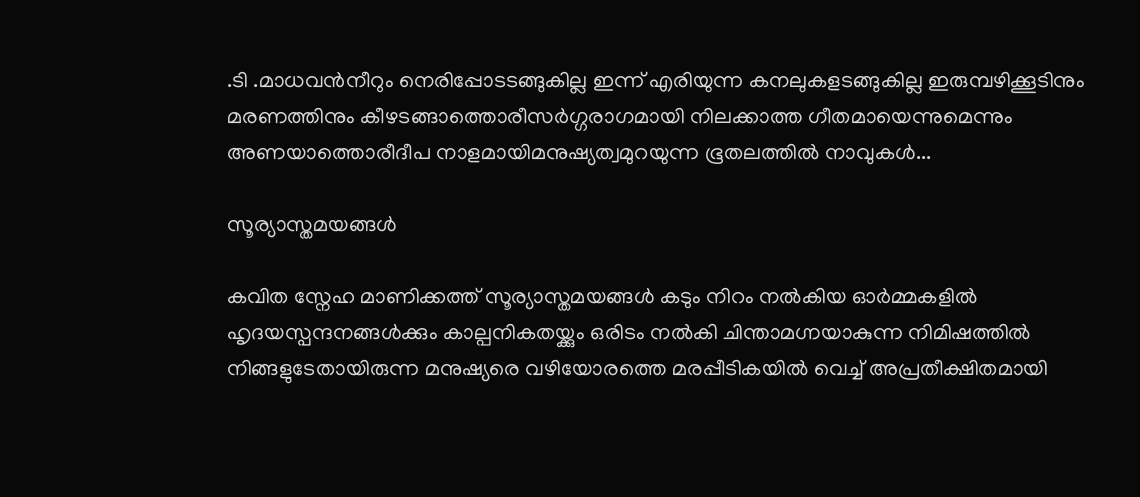.ടി .മാധവൻനീറും നെരിപ്പോടടങ്ങുകില്ല ഇന്ന് എരിയുന്ന കനലുകളടങ്ങുകില്ല ഇരുമ്പഴിക്കൂടിനും മരണത്തിനും കീഴടങ്ങാത്തൊരീസർഗ്ഗരാഗമായി നിലക്കാത്ത ഗീതമായെന്നുമെന്നും അണയാത്തൊരീദീപ നാളമായിമനുഷ്യത്വമുറയുന്ന ഭൂതലത്തിൽ നാവുകൾ...

സൂര്യാസ്തമയങ്ങൾ

കവിത സ്നേഹ മാണിക്കത്ത് സൂര്യാസ്തമയങ്ങൾ കടും നിറം നൽകിയ ഓർമ്മകളിൽ ഹൃദയസ്പന്ദനങ്ങൾക്കും കാല്പനികതയ്ക്കും ഒരിടം നൽകി ചിന്താമഗ്നയാകുന്ന നിമിഷത്തിൽ നിങ്ങളുടേതായിരുന്ന മനുഷ്യരെ വഴിയോരത്തെ മരപ്പീടികയിൽ വെച്ച് അപ്രതീക്ഷിതമായി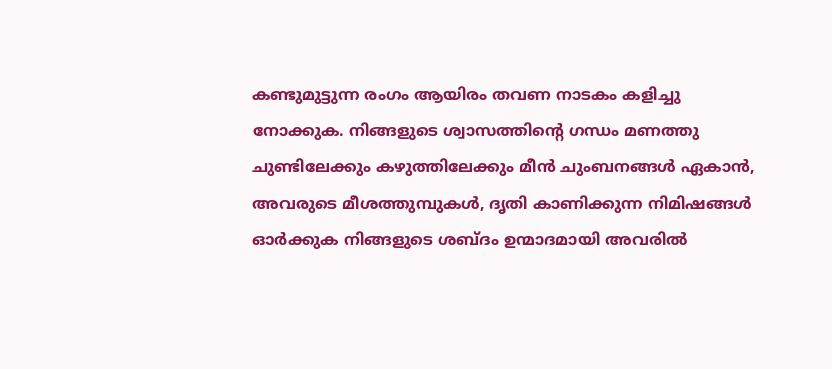കണ്ടുമുട്ടുന്ന രംഗം ആയിരം തവണ നാടകം കളിച്ചു നോക്കുക. നിങ്ങളുടെ ശ്വാസത്തിന്റെ ഗന്ധം മണത്തു ചുണ്ടിലേക്കും കഴുത്തിലേക്കും മീൻ ചുംബനങ്ങൾ ഏകാൻ, അവരുടെ മീശത്തുമ്പുകൾ, ദൃതി കാണിക്കുന്ന നിമിഷങ്ങൾ ഓർക്കുക നിങ്ങളുടെ ശബ്ദം ഉന്മാദമായി അവരിൽ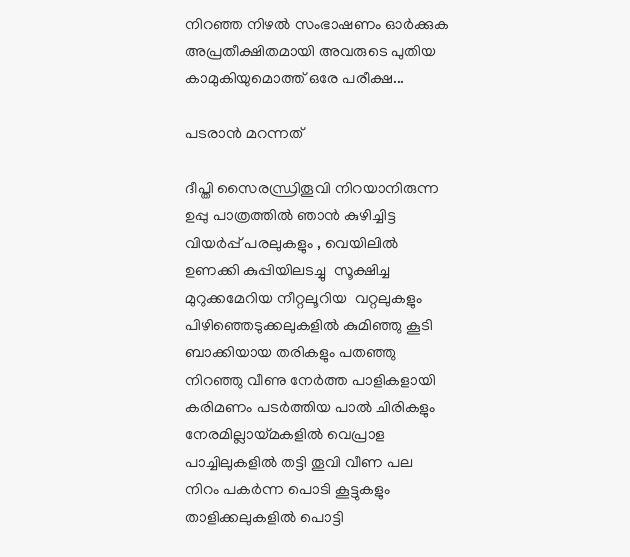നിറഞ്ഞ നിഴൽ സംഭാഷണം ഓർക്കുക അപ്രതീക്ഷിതമായി അവരുടെ പുതിയ കാമുകിയുമൊത്ത് ഒരേ പരീക്ഷ...

പടരാൻ മറന്നത്

ദീപ്തി സൈരന്ധ്രിതൂവി നിറയാനിരുന്ന ഉപ്പു പാത്രത്തിൽ ഞാൻ കുഴിച്ചിട്ട വിയർപ്പ് പരലുകളും , വെയിലിൽ ഉണക്കി കുപ്പിയിലടച്ചു  സൂക്ഷിച്ച മുറുക്കമേറിയ നീറ്റലൂറിയ  വറ്റലുകളും പിഴിഞ്ഞെടുക്കലുകളിൽ കുമിഞ്ഞു കൂടി ബാക്കിയായ തരികളും പതഞ്ഞു നിറഞ്ഞു വീണു നേർത്ത പാളികളായി കരിമണം പടർത്തിയ പാൽ ചിരികളും നേരമില്ലായ്മകളിൽ വെപ്രാള പാച്ചിലുകളിൽ തട്ടി തൂവി വീണ പല നിറം പകർന്ന പൊടി കൂട്ടുകളും താളിക്കലുകളിൽ പൊട്ടി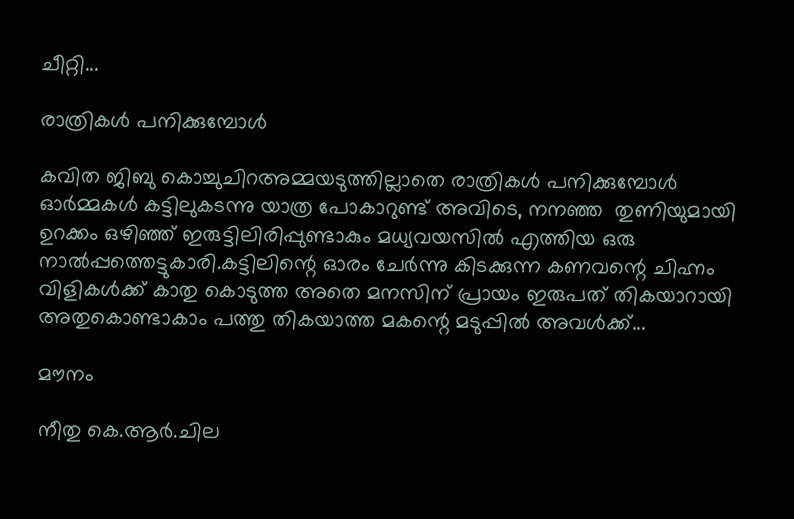ചീറ്റി...

രാത്രികൾ പനിക്കുമ്പോൾ

കവിത ജിബു കൊച്ചുചിറഅമ്മയടുത്തില്ലാതെ രാത്രികൾ പനിക്കുമ്പോൾ ഓർമ്മകൾ കട്ടിലുകടന്നു യാത്ര പോകാറുണ്ട് അവിടെ, നനഞ്ഞ  തുണിയുമായി ഉറക്കം ഒഴിഞ്ഞ് ഇരുട്ടിലിരിപ്പുണ്ടാകും മധ്യവയസിൽ എത്തിയ ഒരു നാൽപ്പത്തെട്ടുകാരി.കട്ടിലിന്റെ ഓരം ചേർന്നു കിടക്കുന്ന കണവന്റെ ചിഹ്നം വിളികൾക്ക് കാതു കൊടുത്ത അതെ മനസിന് പ്രായം ഇരുപത് തികയാറായി അതുകൊണ്ടാകാം പത്തു തികയാത്ത മകന്റെ മടുപ്പിൽ അവൾക്ക്...

മൗനം

നീതു കെ.ആർ.ചില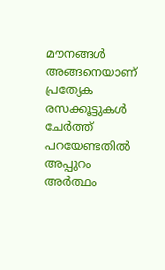മൗനങ്ങൾ അങ്ങനെയാണ് പ്രത്യേക രസക്കൂട്ടുകൾ ചേർത്ത് പറയേണ്ടതിൽ അപ്പുറം അർത്ഥം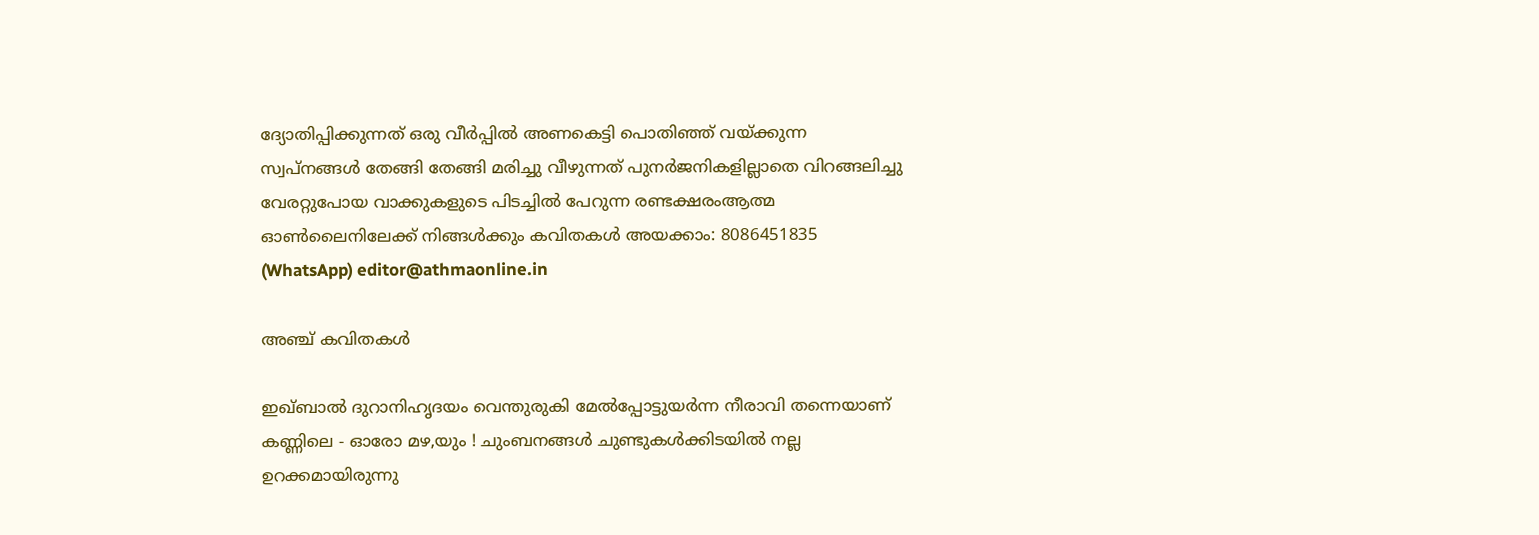ദ്യോതിപ്പിക്കുന്നത് ഒരു വീർപ്പിൽ അണകെട്ടി പൊതിഞ്ഞ് വയ്ക്കുന്ന സ്വപ്നങ്ങൾ തേങ്ങി തേങ്ങി മരിച്ചു വീഴുന്നത് പുനർജനികളില്ലാതെ വിറങ്ങലിച്ചു വേരറ്റുപോയ വാക്കുകളുടെ പിടച്ചിൽ പേറുന്ന രണ്ടക്ഷരംആത്മ ഓൺലൈനിലേക്ക് നിങ്ങൾക്കും കവിതകൾ അയക്കാം: 8086451835 (WhatsApp) editor@athmaonline.in

അഞ്ച് കവിതകള്‍

ഇഖ്ബാൽ ദുറാനിഹൃദയം വെന്തുരുകി മേല്‍പ്പോട്ടുയര്‍ന്ന നീരാവി തന്നെയാണ് കണ്ണിലെ - ഓരോ മഴ,യും ! ചുംബനങ്ങള്‍ ചുണ്ടുകള്‍ക്കിടയില്‍ നല്ല ഉറക്കമായിരുന്നു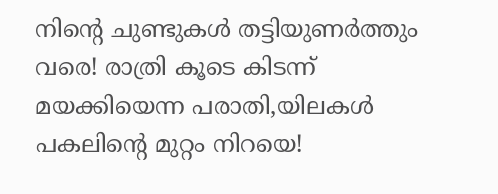നിന്റെ ചുണ്ടുകള്‍ തട്ടിയുണര്‍ത്തും വരെ! രാത്രി കൂടെ കിടന്ന് മയക്കിയെന്ന പരാതി,യിലകള്‍ പകലിന്റെ മുറ്റം നിറയെ!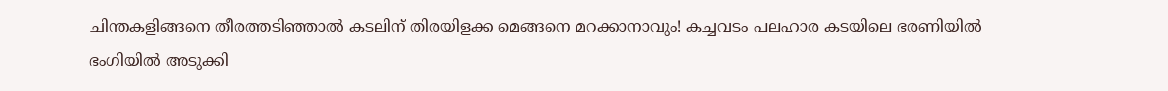ചിന്തകളിങ്ങനെ തീരത്തടിഞ്ഞാല്‍ കടലിന് തിരയിളക്ക മെങ്ങനെ മറക്കാനാവും! കച്ചവടം പലഹാര കടയിലെ ഭരണിയില്‍ ഭംഗിയില്‍ അടുക്കി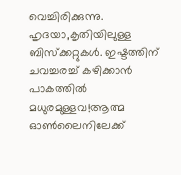വെച്ചിരിക്കുന്നു. ഹൃദയാ,കൃതിയിലുള്ള ബിസ്‌ക്കറ്റുകള്‍. ഇഷ്ടത്തിന് ചവച്ചരച്ച് കഴിക്കാന്‍ പാകത്തില്‍ മധുരമുള്ളവ!ആത്മ ഓൺലൈനിലേക്ക്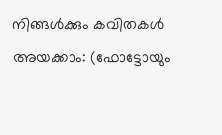നിങ്ങൾക്കും കവിതകൾ അയക്കാം: (ഫോട്ടോയും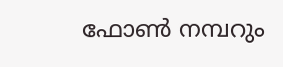ഫോണ്‍ നമ്പറും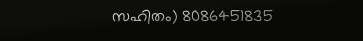സഹിതം) 8086451835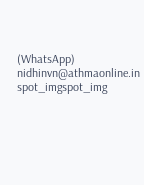(WhatsApp) nidhinvn@athmaonline.in
spot_imgspot_img